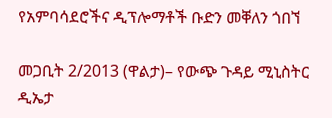የአምባሳደሮችና ዲፕሎማቶች ቡድን መቐለን ጎበኘ

መጋቢት 2/2013 (ዋልታ)– የውጭ ጉዳይ ሚኒስትር ዲኤታ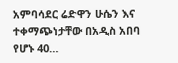አምባሳደር ሬድዋን ሁሴን እና ተቀማጭነታቸው በአዲስ አበባ የሆኑ 40…